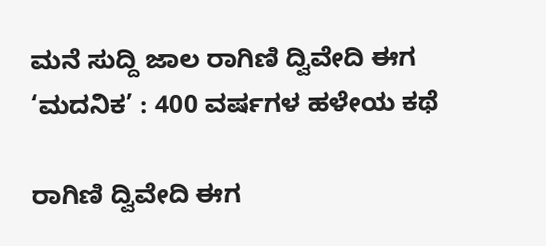ಮನೆ ಸುದ್ದಿ ಜಾಲ ರಾಗಿಣಿ ದ್ವಿವೇದಿ ಈಗ ‘ಮದನಿಕ’ : 400 ವರ್ಷಗಳ ಹಳೇಯ ಕಥೆ

ರಾಗಿಣಿ ದ್ವಿವೇದಿ ಈಗ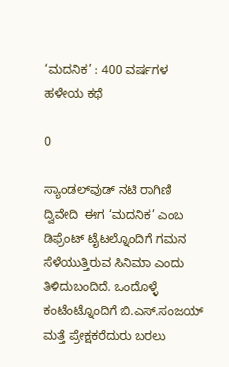‘ಮದನಿಕ’ : 400 ವರ್ಷಗಳ ಹಳೇಯ ಕಥೆ

0

ಸ್ಯಾಂಡಲ್‌ವುಡ್‌ ನಟಿ ರಾಗಿಣಿ ದ್ವಿವೇದಿ  ಈಗ ‘ಮದನಿಕ’ ಎಂಬ ಡಿಫ್ರೆಂಟ್ ಟೈಟಲ್ನೊಂದಿಗೆ ಗಮನ ಸೆಳೆಯುತ್ತಿರುವ ಸಿನಿಮಾ ಎಂದು ತಿಳಿದುಬಂದಿದೆ. ಒಂದೊಳ್ಳೆ ಕಂಟೆಂಟ್ನೊಂದಿಗೆ ಬಿ.ಎಸ್.ಸಂಜಯ್ ಮತ್ತೆ ಪ್ರೇಕ್ಷಕರೆದುರು ಬರಲು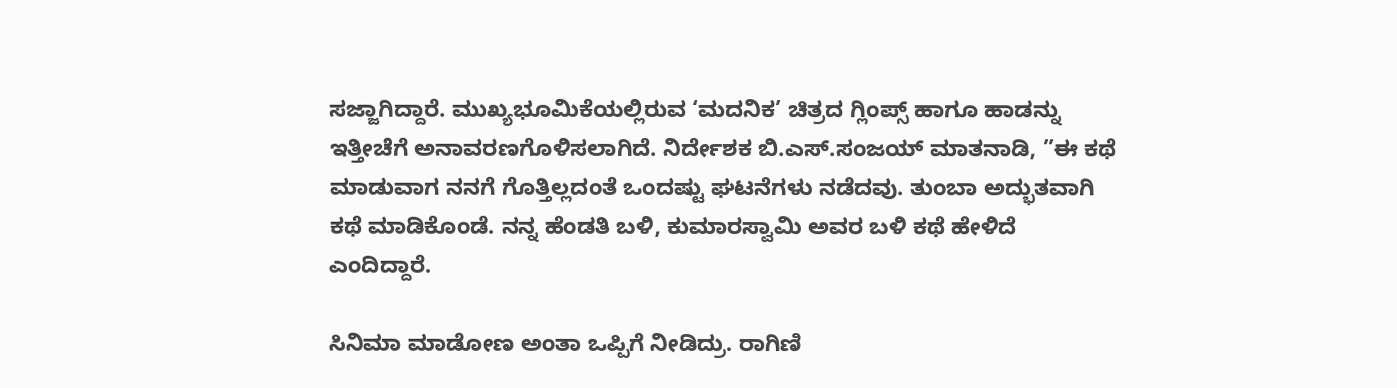ಸಜ್ಜಾಗಿದ್ದಾರೆ. ಮುಖ್ಯಭೂಮಿಕೆಯಲ್ಲಿರುವ ‘ಮದನಿಕ’ ಚಿತ್ರದ ಗ್ಲಿಂಪ್ಸ್ ಹಾಗೂ ಹಾಡನ್ನು ಇತ್ತೀಚೆಗೆ ಅನಾವರಣಗೊಳಿಸಲಾಗಿದೆ. ನಿರ್ದೇಶಕ ಬಿ.ಎಸ್.ಸಂಜಯ್ ಮಾತನಾಡಿ, ”ಈ ಕಥೆ ಮಾಡುವಾಗ ನನಗೆ ಗೊತ್ತಿಲ್ಲದಂತೆ ಒಂದಷ್ಟು ಘಟನೆಗಳು ನಡೆದವು. ತುಂಬಾ ಅದ್ಭುತವಾಗಿ ಕಥೆ ಮಾಡಿಕೊಂಡೆ. ನನ್ನ ಹೆಂಡತಿ ಬಳಿ, ಕುಮಾರಸ್ವಾಮಿ ಅವರ ಬಳಿ ಕಥೆ ಹೇಳಿದೆ ಎಂದಿದ್ದಾರೆ.

ಸಿನಿಮಾ ಮಾಡೋಣ ಅಂತಾ ಒಪ್ಪಿಗೆ ನೀಡಿದ್ರು. ರಾಗಿಣಿ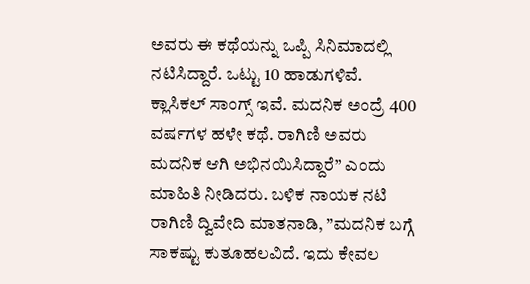ಅವರು ಈ ಕಥೆಯನ್ನು ಒಪ್ಪಿ ಸಿನಿಮಾದಲ್ಲಿ ನಟಿಸಿದ್ದಾರೆ. ಒಟ್ಟು 10 ಹಾಡುಗಳಿವೆ. ಕ್ಲಾಸಿಕಲ್ ಸಾಂಗ್ಸ್ ಇವೆ. ಮದನಿಕ ಅಂದ್ರೆ 400 ವರ್ಷಗಳ ಹಳೇ ಕಥೆ. ರಾಗಿಣಿ ಅವರು ಮದನಿಕ ಆಗಿ ಅಭಿನಯಿಸಿದ್ದಾರೆ” ಎಂದು ಮಾಹಿತಿ ನೀಡಿದರು. ಬಳಿಕ ನಾಯಕ ನಟಿ ರಾಗಿಣಿ ದ್ವಿವೇದಿ ಮಾತನಾಡಿ, ”ಮದನಿಕ ಬಗ್ಗೆ ಸಾಕಷ್ಟು ಕುತೂಹಲವಿದೆ. ಇದು ಕೇವಲ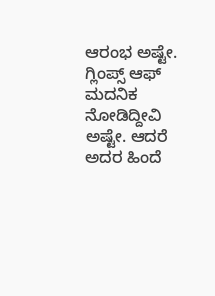ಆರಂಭ ಅಷ್ಟೇ. ಗ್ಲಿಂಪ್ಸ್ ಆಫ್ ಮದನಿಕ ನೋಡಿದ್ದೀವಿ ಅಷ್ಟೇ. ಆದರೆ ಅದರ ಹಿಂದೆ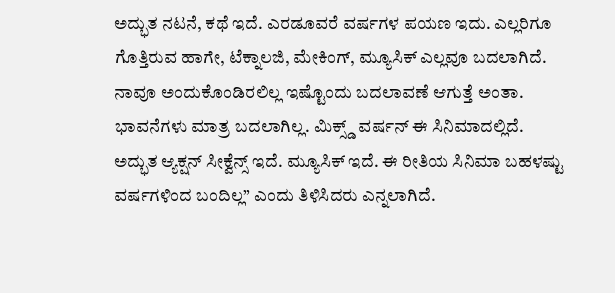ಅದ್ಭುತ ನಟನೆ, ಕಥೆ ಇದೆ. ಎರಡೂವರೆ ವರ್ಷಗಳ ಪಯಣ ಇದು. ಎಲ್ಲರಿಗೂ ಗೊತ್ತಿರುವ ಹಾಗೇ, ಟೆಕ್ನಾಲಜಿ, ಮೇಕಿಂಗ್, ಮ್ಯೂಸಿಕ್ ಎಲ್ಲವೂ ಬದಲಾಗಿದೆ. ನಾವೂ ಅಂದುಕೊಂಡಿರಲಿಲ್ಲ ಇಷ್ಟೊಂದು ಬದಲಾವಣೆ ಆಗುತ್ತೆ ಅಂತಾ. ಭಾವನೆಗಳು ಮಾತ್ರ ಬದಲಾಗಿಲ್ಲ. ಮಿಕ್ಸ್ಡ್ ವರ್ಷನ್ ಈ ಸಿನಿಮಾದಲ್ಲಿದೆ. ಅದ್ಭುತ ಆ್ಯಕ್ಷನ್ ಸೀಕ್ವೆನ್ಸ್ ಇದೆ. ಮ್ಯೂಸಿಕ್ ಇದೆ. ಈ ರೀತಿಯ ಸಿನಿಮಾ ಬಹಳಷ್ಟು ವರ್ಷಗಳಿಂದ ಬಂದಿಲ್ಲ” ಎಂದು ತಿಳಿಸಿದರು ಎನ್ನಲಾಗಿದೆ.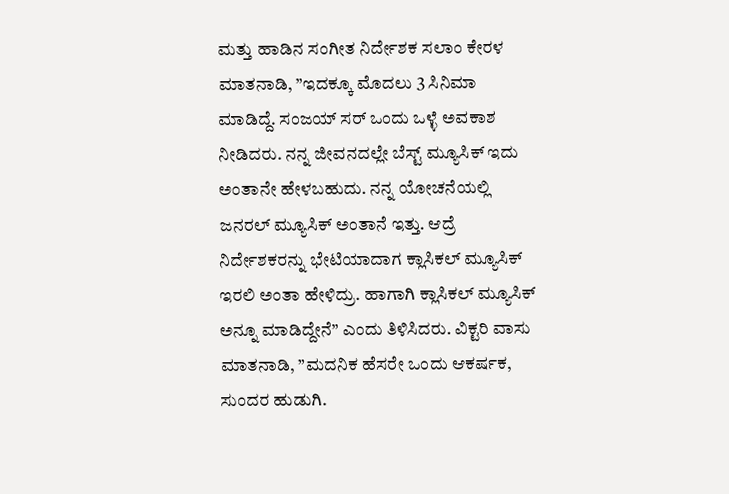ಮತ್ತು ಹಾಡಿನ ಸಂಗೀತ ನಿರ್ದೇಶಕ ಸಲಾಂ ಕೇರಳ ಮಾತನಾಡಿ, ”ಇದಕ್ಕೂ ಮೊದಲು 3 ಸಿನಿಮಾ ಮಾಡಿದ್ದೆ. ಸಂಜಯ್ ಸರ್ ಒಂದು ಒಳ್ಳೆ ಅವಕಾಶ ನೀಡಿದರು. ನನ್ನ ಜೀವನದಲ್ಲೇ ಬೆಸ್ಟ್ ಮ್ಯೂಸಿಕ್ ಇದು ಅಂತಾನೇ ಹೇಳಬಹುದು. ನನ್ನ ಯೋಚನೆಯಲ್ಲಿ ಜನರಲ್ ಮ್ಯೂಸಿಕ್ ಅಂತಾನೆ ಇತ್ತು. ಆದ್ರೆ ನಿರ್ದೇಶಕರನ್ನು ಭೇಟಿಯಾದಾಗ ಕ್ಲಾಸಿಕಲ್ ಮ್ಯೂಸಿಕ್ ಇರಲಿ ಅಂತಾ ಹೇಳಿದ್ರು. ಹಾಗಾಗಿ ಕ್ಲಾಸಿಕಲ್ ಮ್ಯೂಸಿಕ್ ಅನ್ನೂ ಮಾಡಿದ್ದೇನೆ” ಎಂದು ತಿಳಿಸಿದರು. ವಿಕ್ಟರಿ ವಾಸು ಮಾತನಾಡಿ, ”ಮದನಿಕ ಹೆಸರೇ ಒಂದು ಆಕರ್ಷಕ, ಸುಂದರ ಹುಡುಗಿ.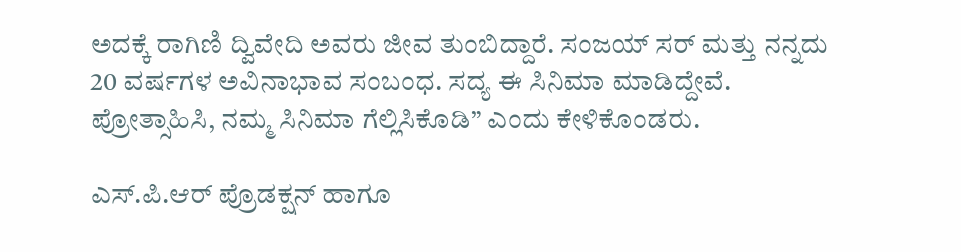ಅದಕ್ಕೆ ರಾಗಿಣಿ ದ್ವಿವೇದಿ ಅವರು ಜೀವ ತುಂಬಿದ್ದಾರೆ. ಸಂಜಯ್ ಸರ್ ಮತ್ತು ನನ್ನದು 20 ವರ್ಷಗಳ ಅವಿನಾಭಾವ ಸಂಬಂಧ. ಸದ್ಯ ಈ ಸಿನಿಮಾ ಮಾಡಿದ್ದೇವೆ. ಪ್ರೋತ್ಸಾಹಿಸಿ, ನಮ್ಮ ಸಿನಿಮಾ ಗೆಲ್ಲಿಸಿಕೊಡಿ” ಎಂದು ಕೇಳಿಕೊಂಡರು.

ಎಸ್.ಪಿ.ಆರ್ ಪ್ರೊಡಕ್ಷನ್ ಹಾಗೂ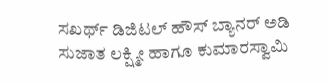ಸಖರ್ಥ್ ಡಿಜಿಟಲ್ ಹೌಸ್ ಬ್ಯಾನರ್ ಅಡಿ ಸುಜಾತ ಲಕ್ಷ್ಮೀ ಹಾಗೂ ಕುಮಾರಸ್ವಾಮಿ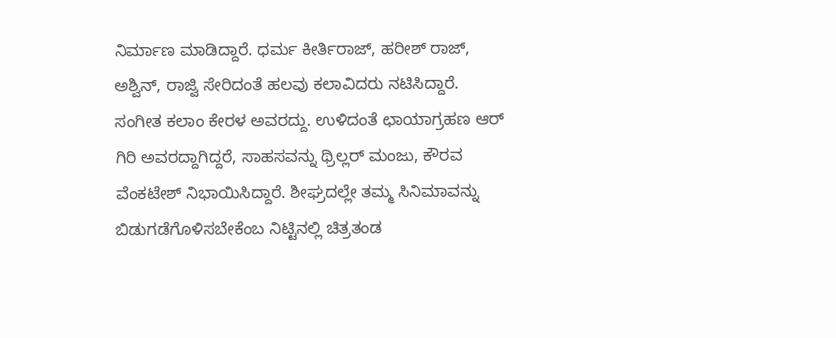ನಿರ್ಮಾಣ ಮಾಡಿದ್ದಾರೆ. ಧರ್ಮ ಕೀರ್ತಿರಾಜ್, ಹರೀಶ್ ರಾಜ್, ಅಶ್ವಿನ್, ರಾಜ್ವಿ ಸೇರಿದಂತೆ ಹಲವು ಕಲಾವಿದರು ನಟಿಸಿದ್ದಾರೆ. ಸಂಗೀತ ಕಲಾಂ ಕೇರಳ ಅವರದ್ದು. ಉಳಿದಂತೆ ಛಾಯಾಗ್ರಹಣ ಆರ್ ಗಿರಿ ಅವರದ್ದಾಗಿದ್ದರೆ, ಸಾಹಸವನ್ನು ಥ್ರಿಲ್ಲರ್ ಮಂಜು, ಕೌರವ ವೆಂಕಟೇಶ್ ನಿಭಾಯಿಸಿದ್ದಾರೆ. ಶೀಘ್ರದಲ್ಲೇ ತಮ್ಮ ಸಿನಿಮಾವನ್ನು ಬಿಡುಗಡೆಗೊಳಿಸಬೇಕೆಂಬ ನಿಟ್ಟಿನಲ್ಲಿ ಚಿತ್ರತಂಡ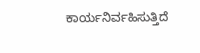ಕಾರ್ಯನಿರ್ವಹಿಸುತ್ತಿದೆ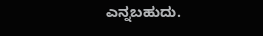ಎನ್ನಬಹುದು.